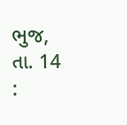ભુજ, તા. 14 :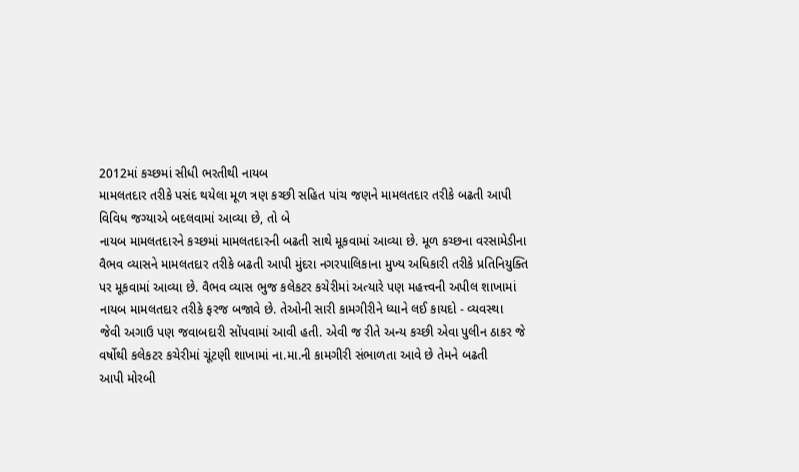2012માં કચ્છમાં સીધી ભરતીથી નાયબ
મામલતદાર તરીકે પસંદ થયેલા મૂળ ત્રણ કચ્છી સહિત પાંચ જણને મામલતદાર તરીકે બઢતી આપી
વિવિધ જગ્યાએ બદલવામાં આવ્યા છે, તો બે
નાયબ મામલતદારને કચ્છમાં મામલતદારની બઢતી સાથે મૂકવામાં આવ્યા છે. મૂળ કચ્છના વરસામેડીના
વૈભવ વ્યાસને મામલતદાર તરીકે બઢતી આપી મુંદરા નગરપાલિકાના મુખ્ય અધિકારી તરીકે પ્રતિનિયુક્તિ
પર મૂકવામાં આવ્યા છે. વૈભવ વ્યાસ ભુજ કલેકટર કચેરીમાં અત્યારે પણ મહત્ત્વની અપીલ શાખામાં
નાયબ મામલતદાર તરીકે ફરજ બજાવે છે. તેઓની સારી કામગીરીને ધ્યાને લઈ કાયદો - વ્યવસ્થા
જેવી અગાઉ પણ જવાબદારી સોંપવામાં આવી હતી. એવી જ રીતે અન્ય કચ્છી એવા પુલીન ઠાકર જે
વર્ષોથી કલેકટર કચેરીમાં ચૂંટણી શાખામાં ના.મા.ની કામગીરી સંભાળતા આવે છે તેમને બઢતી
આપી મોરબી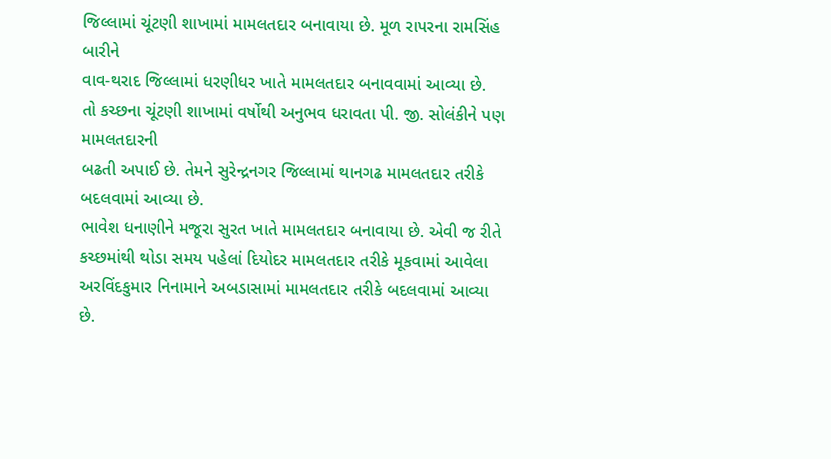જિલ્લામાં ચૂંટણી શાખામાં મામલતદાર બનાવાયા છે. મૂળ રાપરના રામસિંહ બારીને
વાવ-થરાદ જિલ્લામાં ધરણીધર ખાતે મામલતદાર બનાવવામાં આવ્યા છે.
તો કચ્છના ચૂંટણી શાખામાં વર્ષોથી અનુભવ ધરાવતા પી. જી. સોલંકીને પણ મામલતદારની
બઢતી અપાઈ છે. તેમને સુરેન્દ્રનગર જિલ્લામાં થાનગઢ મામલતદાર તરીકે બદલવામાં આવ્યા છે.
ભાવેશ ધનાણીને મજૂરા સુરત ખાતે મામલતદાર બનાવાયા છે. એવી જ રીતે કચ્છમાંથી થોડા સમય પહેલાં દિયોદર મામલતદાર તરીકે મૂકવામાં આવેલા
અરવિંદકુમાર નિનામાને અબડાસામાં મામલતદાર તરીકે બદલવામાં આવ્યા છે.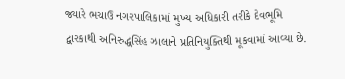જ્યારે ભચાઉ નગરપાલિકામાં મુખ્ય અધિકારી તરીકે દેવભૂમિ
દ્વારકાથી અનિરુદ્ધસિંહ ઝાલાને પ્રતિનિયુક્તિથી મૂકવામાં આવ્યા છે.